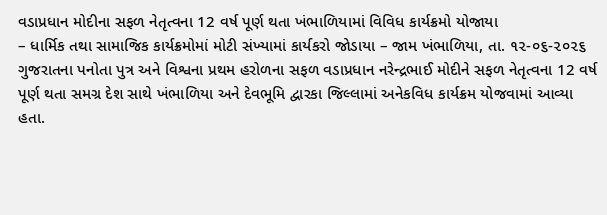વડાપ્રધાન મોદીના સફળ નેતૃત્વના 12 વર્ષ પૂર્ણ થતા ખંભાળિયામાં વિવિધ કાર્યક્રમો યોજાયા
– ધાર્મિક તથા સામાજિક કાર્યક્રમોમાં મોટી સંખ્યામાં કાર્યકરો જોડાયા – જામ ખંભાળિયા, તા. ૧૨-૦૬-૨૦૨૬ ગુજરાતના પનોતા પુત્ર અને વિશ્વના પ્રથમ હરોળના સફળ વડાપ્રધાન નરેન્દ્રભાઈ મોદીને સફળ નેતૃત્વના 12 વર્ષ પૂર્ણ થતા સમગ્ર દેશ સાથે ખંભાળિયા અને દેવભૂમિ દ્વારકા જિલ્લામાં અનેકવિધ કાર્યક્રમ યોજવામાં આવ્યા હતા.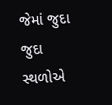જેમાં જુદા જુદા સ્થળોએ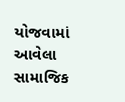યોજવામાં આવેલા સામાજિક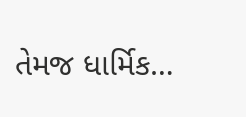તેમજ ધાર્મિક…